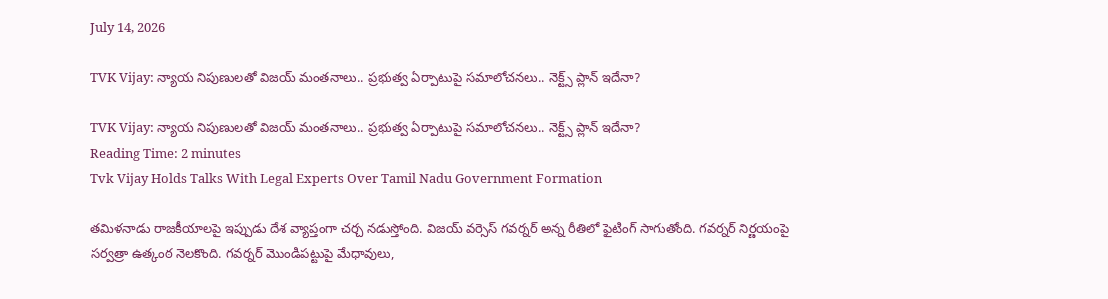July 14, 2026

TVK Vijay: న్యాయ నిపుణులతో విజయ్ మంతనాలు.. ప్రభుత్వ ఏర్పాటుపై సమాలోచనలు.. నెక్ట్స్ ప్లాన్ ఇదేనా?

TVK Vijay: న్యాయ నిపుణులతో విజయ్ మంతనాలు.. ప్రభుత్వ ఏర్పాటుపై సమాలోచనలు.. నెక్ట్స్ ప్లాన్ ఇదేనా?
Reading Time: 2 minutes
Tvk Vijay Holds Talks With Legal Experts Over Tamil Nadu Government Formation

తమిళనాడు రాజకీయాలపై ఇప్పుడు దేశ వ్యాప్తంగా చర్చ నడుస్తోంది. విజయ్ వర్సెస్ గవర్నర్ అన్న రీతిలో ఫైటింగ్ సాగుతోంది. గవర్నర్ నిర్ణయంపై సర్వత్రా ఉత్కంఠ నెలకొంది. గవర్నర్ మొండిపట్టుపై మేధావులు,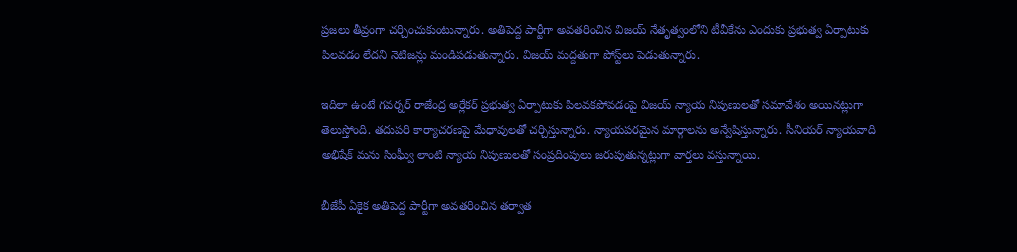ప్రజలు తీవ్రంగా చర్చించుకుంటున్నారు. అతిపెద్ద పార్టీగా అవతరించిన విజయ్ నేతృత్వంలోని టీవీకేను ఎందుకు ప్రభుత్వ ఏర్పాటుకు పిలవడం లేదని నెటిజన్లు మండిపడుతున్నారు. విజయ్ మద్దతుగా పోస్ట్‌లు పెడుతున్నారు.

ఇదిలా ఉంటే గవర్నర్ రాజేంద్ర అర్లేకర్ ప్రభుత్వ ఏర్పాటుకు పిలవకపోవడంపై విజయ్ న్యాయ నిపుణులతో సమావేశం అయినట్లుగా తెలుస్తోంది. తదుపరి కార్యాచరణపై మేధావులతో చర్చిస్తున్నారు. న్యాయపరమైన మార్గాలను అన్వేషిస్తున్నారు. సీనియర్ న్యాయవాది అభిషేక్ మను సింఘ్వీ లాంటి న్యాయ నిపుణులతో సంప్రదింపులు జరుపుతున్నట్లుగా వార్తలు వస్తున్నాయి.

బీజేపీ ఏకైక అతిపెద్ద పార్టీగా అవతరించిన తర్వాత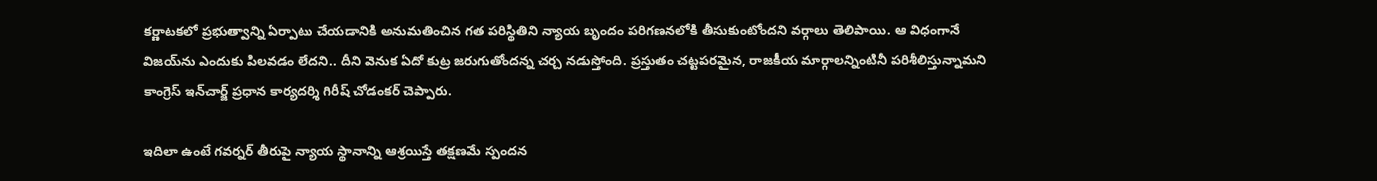కర్ణాటకలో ప్రభుత్వాన్ని ఏర్పాటు చేయడానికి అనుమతించిన గత పరిస్థితిని న్యాయ బృందం పరిగణనలోకి తీసుకుంటోందని వర్గాలు తెలిపాయి. ఆ విధంగానే విజయ్‌ను ఎందుకు పిలవడం లేదని.. దీని వెనుక ఏదో కుట్ర జరుగుతోందన్న చర్చ నడుస్తోంది. ప్రస్తుతం చట్టపరమైన, రాజకీయ మార్గాలన్నింటినీ పరిశీలిస్తున్నామని కాంగ్రెస్ ఇన్‌చార్జ్ ప్రధాన కార్యదర్శి గిరీష్ చోడంకర్ చెప్పారు.

ఇదిలా ఉంటే గవర్నర్ తీరుపై న్యాయ స్థానాన్ని ఆశ్రయిస్తే తక్షణమే స్పందన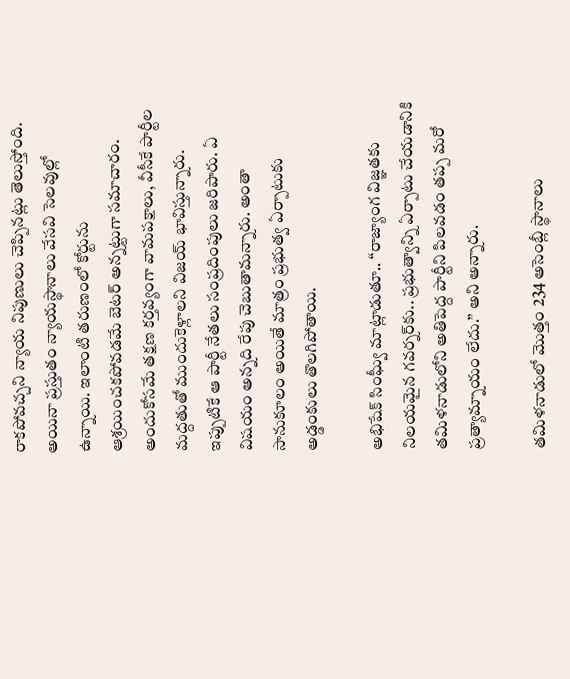రాకపోవచ్చని న్యాయ నిపుణులు చెప్పినట్లు తెలుస్తోంది. అయినా ప్రస్తుతం న్యాయస్థానాలు వేసవి సెలవుల్లో ఉన్నాయి. ఇలాంటి తరుణంలో కోర్టును ఆశ్రయించకపోవడమే బెటర్ అన్నట్టుగా సమాచారం. అందుకోసమే తక్షణ కర్తవ్యంగా వామపక్షాలు, వీసీకే పార్టీల మద్దతుతో ముందుకెళ్లాలని విజయ్ భావిస్తున్నారు. ఇప్పుటికే ఆ పార్టీ నేతలు సంప్రదింపులు జరిపారు. ఏ విషయం అన్నది రేపు చెబుతామన్నారు. అంతా సానుకూలం అయితే మాత్రం ప్రభుత్వ ఏర్పాటుకు అడ్డంకులు తొలగిపోతాయి.

అభిషేక్ సింఘ్వీ మాట్లాడుతూ.. ‘‘రాజ్యాంగ విజ్ఞతకు నిలయమైన గవర్నర్‌కు.. ప్రభుత్వాన్ని ఏర్పాటు చేయడానికి తమిళనాడులోని అతిపెద్ద పార్టీని పిలవడం తప్ప మరో ప్రత్యామ్నాయం లేదు.’’ అని అన్నారు.

తమిళనాడులో మొత్తం 234 అసెంబ్లీ స్థానాలు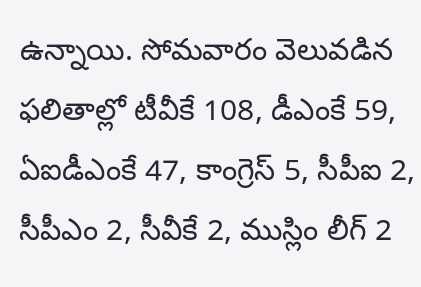ఉన్నాయి. సోమవారం వెలువడిన ఫలితాల్లో టీవీకే 108, డీఎంకే 59, ఏఐడీఎంకే 47, కాంగ్రెస్ 5, సీపీఐ 2, సీపీఎం 2, సీవీకే 2, ముస్లిం లీగ్ 2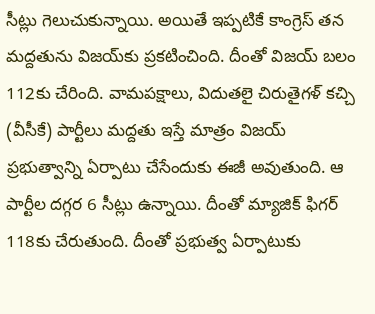సీట్లు గెలుచుకున్నాయి. అయితే ఇప్పటికే కాంగ్రెస్ తన మద్దతును విజయ్‌కు ప్రకటించింది. దీంతో విజయ్ బలం 112కు చేరింది. వామపక్షాలు, విదుతలై చిరుతైగళ్ కచ్చి (వీసీకే) పార్టీలు మద్దతు ఇస్తే మాత్రం విజయ్ ప్రభుత్వాన్ని ఏర్పాటు చేసేందుకు ఈజీ అవుతుంది. ఆ పార్టీల దగ్గర 6 సీట్లు ఉన్నాయి. దీంతో మ్యాజిక్ ఫిగర్ 118కు చేరుతుంది. దీంతో ప్రభుత్వ ఏర్పాటుకు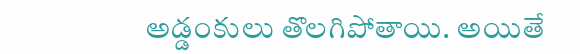అడ్డంకులు తొలగిపోతాయి. అయితే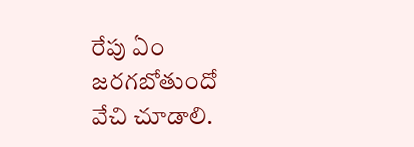రేపు ఏం జరగబోతుందో వేచి చూడాలి.